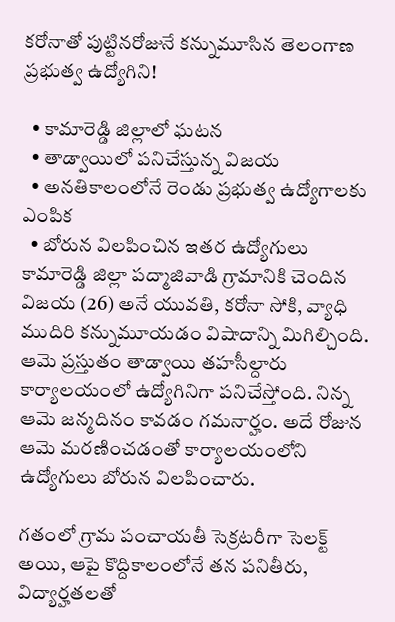కరోనాతో పుట్టినరోజునే కన్నుమూసిన తెలంగాణ ప్రభుత్వ ఉద్యోగిని!

  • కామారెడ్డి జిల్లాలో ఘటన
  • తాడ్వాయిలో పనిచేస్తున్న విజయ
  • అనతికాలంలోనే రెండు ప్రభుత్వ ఉద్యోగాలకు ఎంపిక
  • బోరున విలపించిన ఇతర ఉద్యోగులు
కామారెడ్డి జిల్లా పద్మాజివాడి గ్రామానికి చెందిన విజయ (26) అనే యువతి, కరోనా సోకి, వ్యాధి ముదిరి కన్నుమూయడం విషాదాన్ని మిగిల్చింది. ఆమె ప్రస్తుతం తాడ్వాయి తహసీల్దారు కార్యాలయంలో ఉద్యోగినిగా పనిచేస్తోంది. నిన్న ఆమె జన్మదినం కావడం గమనార్హం. అదే రోజున ఆమె మరణించడంతో కార్యాలయంలోని ఉద్యోగులు బోరున విలపించారు.

గతంలో గ్రామ పంచాయతీ సెక్రటరీగా సెలక్ట్ అయి, ఆపై కొద్దికాలంలోనే తన పనితీరు, విద్యార్హతలతో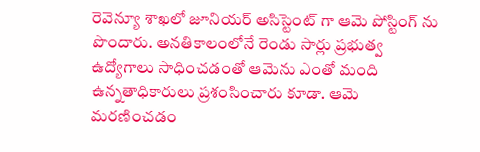రెవెన్యూ శాఖలో జూనియర్ అసిస్టెంట్ గా ఆమె పోస్టింగ్ ను పొందారు. అనతికాలంలోనే రెండు సార్లు ప్రభుత్వ ఉద్యోగాలు సాధించడంతో ఆమెను ఎంతో మంది ఉన్నతాధికారులు ప్రశంసించారు కూడా. ఆమె మరణించడం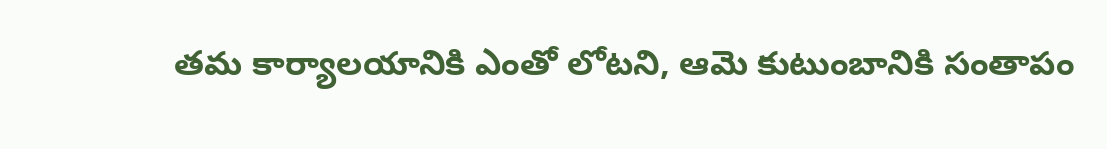తమ కార్యాలయానికి ఎంతో లోటని, ఆమె కుటుంబానికి సంతాపం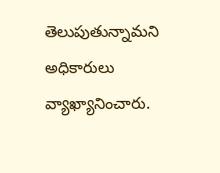తెలుపుతున్నామని అధికారులు వ్యాఖ్యానించారు.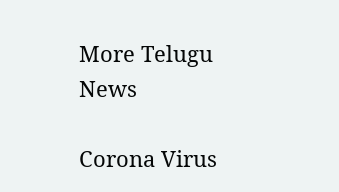More Telugu News

Corona Virus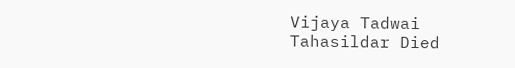Vijaya Tadwai Tahasildar Died